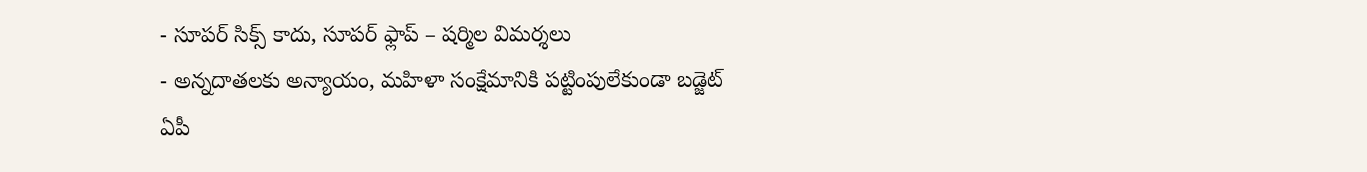- సూపర్ సిక్స్ కాదు, సూపర్ ఫ్లాప్ – షర్మిల విమర్శలు
- అన్నదాతలకు అన్యాయం, మహిళా సంక్షేమానికి పట్టింపులేకుండా బడ్జెట్
ఏపీ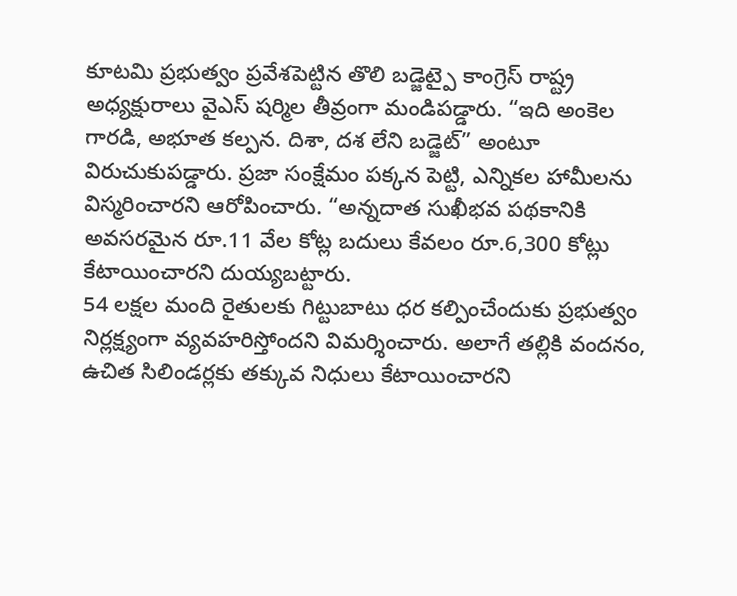కూటమి ప్రభుత్వం ప్రవేశపెట్టిన తొలి బడ్జెట్పై కాంగ్రెస్ రాష్ట్ర అధ్యక్షురాలు వైఎస్ షర్మిల తీవ్రంగా మండిపడ్డారు. “ఇది అంకెల గారడి, అభూత కల్పన. దిశా, దశ లేని బడ్జెట్” అంటూ విరుచుకుపడ్డారు. ప్రజా సంక్షేమం పక్కన పెట్టి, ఎన్నికల హామీలను విస్మరించారని ఆరోపించారు. “అన్నదాత సుఖీభవ పథకానికి అవసరమైన రూ.11 వేల కోట్ల బదులు కేవలం రూ.6,300 కోట్లు కేటాయించారని దుయ్యబట్టారు.
54 లక్షల మంది రైతులకు గిట్టుబాటు ధర కల్పించేందుకు ప్రభుత్వం నిర్లక్ష్యంగా వ్యవహరిస్తోందని విమర్శించారు. అలాగే తల్లికి వందనం, ఉచిత సిలిండర్లకు తక్కువ నిధులు కేటాయించారని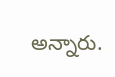అన్నారు.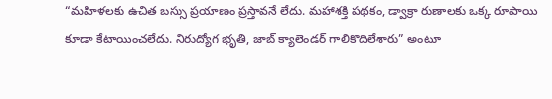“మహిళలకు ఉచిత బస్సు ప్రయాణం ప్రస్తావనే లేదు. మహాశక్తి పథకం, డ్వాక్రా రుణాలకు ఒక్క రూపాయి కూడా కేటాయించలేదు. నిరుద్యోగ భృతి, జాబ్ క్యాలెండర్ గాలికొదిలేశారు” అంటూ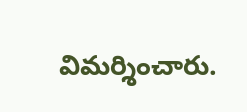విమర్శించారు.